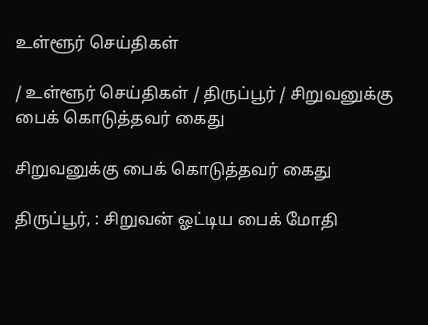உள்ளூர் செய்திகள்

/ உள்ளூர் செய்திகள் / திருப்பூர் / சிறுவனுக்கு பைக் கொடுத்தவர் கைது

சிறுவனுக்கு பைக் கொடுத்தவர் கைது

திருப்பூர், : சிறுவன் ஓட்டிய பைக் மோதி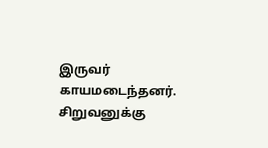இருவர் காயமடைந்தனர். சிறுவனுக்கு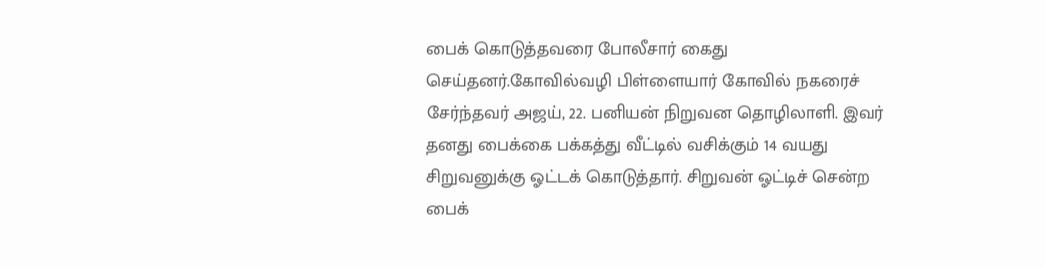பைக் கொடுத்தவரை போலீசார் கைது செய்தனர்.கோவில்வழி பிள்ளையார் கோவில் நகரைச் சேர்ந்தவர் அஜய், 22. பனியன் நிறுவன தொழிலாளி. இவர் தனது பைக்கை பக்கத்து வீட்டில் வசிக்கும் 14 வயது சிறுவனுக்கு ஓட்டக் கொடுத்தார். சிறுவன் ஓட்டிச் சென்ற பைக்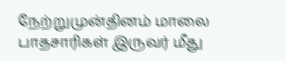நேற்றுமுன்தினம் மாலை பாதசாரிகள் இருவர் மீது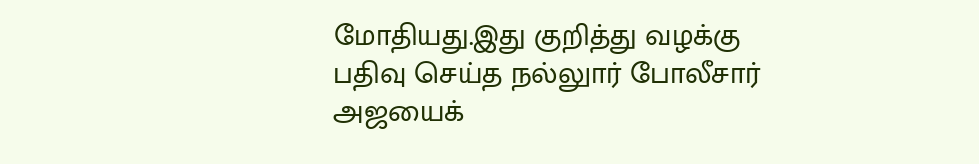மோதியது.இது குறித்து வழக்கு பதிவு செய்த நல்லுார் போலீசார் அஜயைக்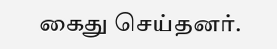கைது செய்தனர்.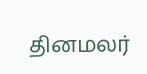தினமலர்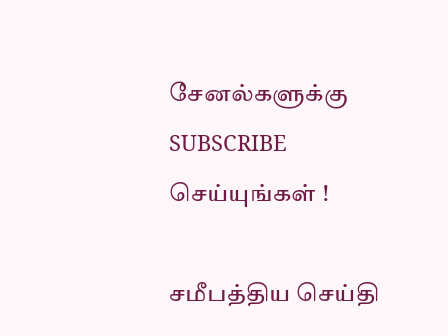சேனல்களுக்கு SUBSCRIBE செய்யுங்கள் !

சமீபத்திய செய்தி